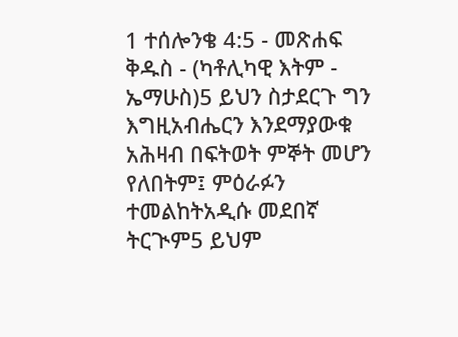1 ተሰሎንቄ 4:5 - መጽሐፍ ቅዱስ - (ካቶሊካዊ እትም - ኤማሁስ)5 ይህን ስታደርጉ ግን እግዚአብሔርን እንደማያውቁ አሕዛብ በፍትወት ምኞት መሆን የለበትም፤ ምዕራፉን ተመልከትአዲሱ መደበኛ ትርጒም5 ይህም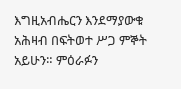እግዚአብሔርን እንደማያውቁ አሕዛብ በፍትወተ ሥጋ ምኞት አይሁን። ምዕራፉን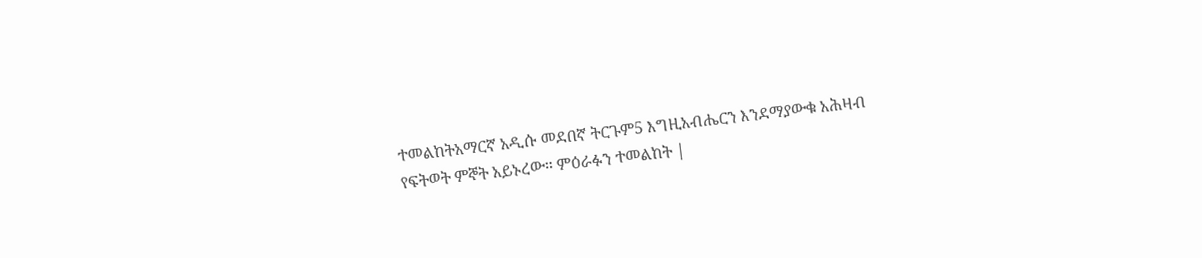ተመልከትአማርኛ አዲሱ መደበኛ ትርጉም5 እግዚአብሔርን እንደማያውቁ አሕዛብ የፍትወት ምኞት አይኑረው። ምዕራፉን ተመልከት |